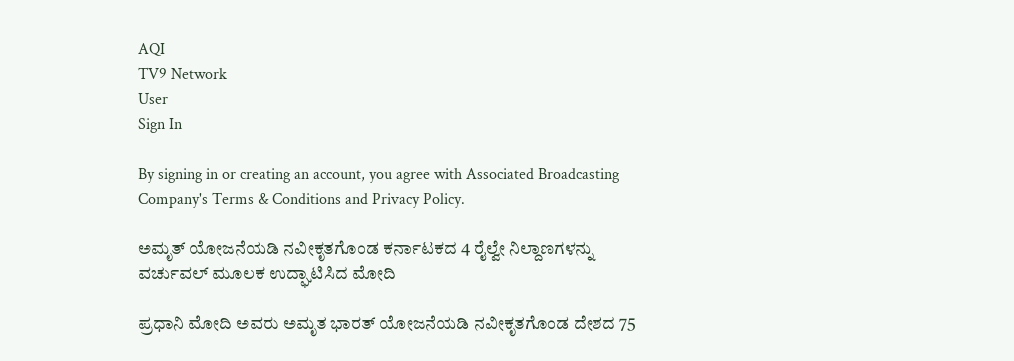AQI
TV9 Network
User
Sign In

By signing in or creating an account, you agree with Associated Broadcasting Company's Terms & Conditions and Privacy Policy.

ಅಮೃತ್ ಯೋಜನೆಯಡಿ ನವೀಕೃತಗೊಂಡ ಕರ್ನಾಟಕದ 4 ರೈಲ್ವೇ ನಿಲ್ದಾಣಗಳನ್ನು ವರ್ಚುವಲ್ ಮೂಲಕ ಉದ್ಘಾಟಿಸಿದ ಮೋದಿ

ಪ್ರಧಾನಿ ಮೋದಿ ಅವರು ಅಮೃತ ಭಾರತ್‌ ಯೋಜನೆಯಡಿ ನವೀಕೃತಗೊಂಡ ದೇಶದ 75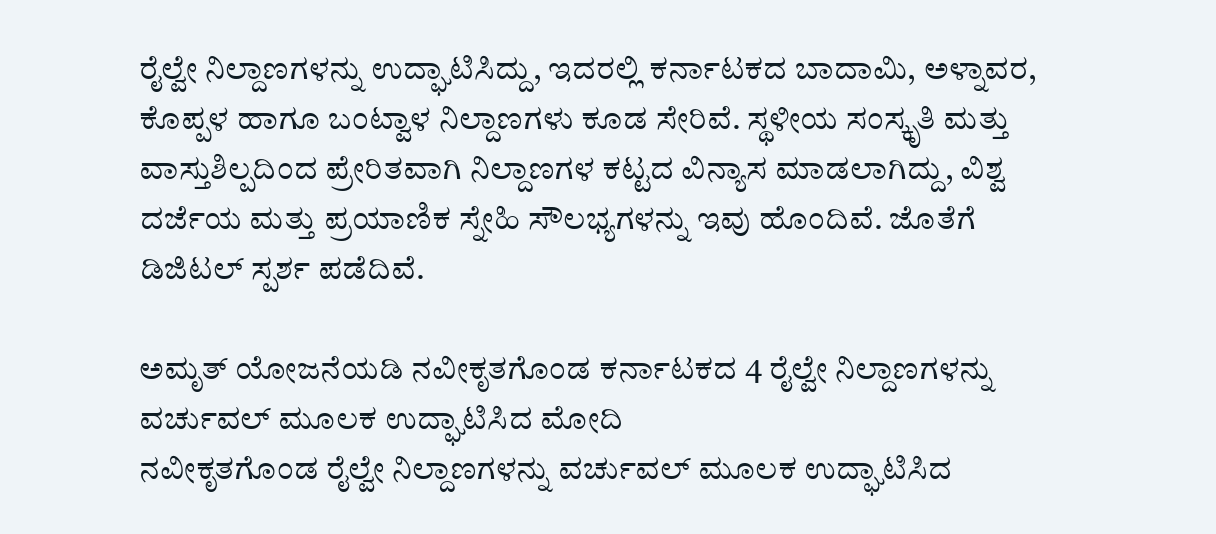ರೈಲ್ವೇ ನಿಲ್ದಾಣಗಳನ್ನು ಉದ್ಘಾಟಿಸಿದ್ದು, ಇದರಲ್ಲಿ ಕರ್ನಾಟಕದ ಬಾದಾಮಿ, ಅಳ್ನಾವರ, ಕೊಪ್ಪಳ ಹಾಗೂ ಬಂಟ್ವಾಳ ನಿಲ್ದಾಣಗಳು ಕೂಡ ಸೇರಿವೆ. ಸ್ಥಳೀಯ ಸಂಸ್ಕೃತಿ ಮತ್ತು ವಾಸ್ತುಶಿಲ್ಪದಿಂದ ಪ್ರೇರಿತವಾಗಿ ನಿಲ್ದಾಣಗಳ ಕಟ್ಟದ ವಿನ್ಯಾಸ ಮಾಡಲಾಗಿದ್ದು, ವಿಶ್ವ ದರ್ಜೆಯ ಮತ್ತು ಪ್ರಯಾಣಿಕ ಸ್ನೇಹಿ ಸೌಲಭ್ಯಗಳನ್ನು ಇವು ಹೊಂದಿವೆ. ಜೊತೆಗೆ ಡಿಜಿಟಲ್ ಸ್ಪರ್ಶ ಪಡೆದಿವೆ.

ಅಮೃತ್ ಯೋಜನೆಯಡಿ ನವೀಕೃತಗೊಂಡ ಕರ್ನಾಟಕದ 4 ರೈಲ್ವೇ ನಿಲ್ದಾಣಗಳನ್ನು ವರ್ಚುವಲ್ ಮೂಲಕ ಉದ್ಘಾಟಿಸಿದ ಮೋದಿ
ನವೀಕೃತಗೊಂಡ ರೈಲ್ವೇ ನಿಲ್ದಾಣಗಳನ್ನು ವರ್ಚುವಲ್ ಮೂಲಕ ಉದ್ಘಾಟಿಸಿದ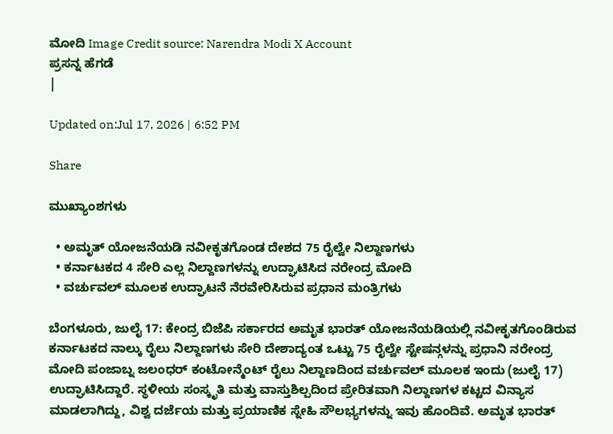ಮೋದಿ Image Credit source: Narendra Modi X Account
ಪ್ರಸನ್ನ ಹೆಗಡೆ
|

Updated on:Jul 17, 2026 | 6:52 PM

Share

ಮುಖ್ಯಾಂಶಗಳು

  • ಅಮೃತ್ ಯೋಜನೆಯಡಿ ನವೀಕೃತಗೊಂಡ ದೇಶದ 75 ರೈಲ್ವೇ ನಿಲ್ದಾಣಗಳು
  • ಕರ್ನಾಟಕದ 4 ಸೇರಿ ಎಲ್ಲ ನಿಲ್ದಾಣಗಳನ್ನು ಉದ್ಘಾಟಿಸಿದ ನರೇಂದ್ರ ಮೋದಿ
  • ವರ್ಚುವಲ್ ಮೂಲಕ ಉದ್ಘಾಟನೆ ನೆರವೇರಿಸಿರುವ ಪ್ರಧಾನ ಮಂತ್ರಿಗಳು

ಬೆಂಗಳೂರು, ಜುಲೈ 17: ಕೇಂದ್ರ ಬಿಜೆಪಿ ಸರ್ಕಾರದ ಅಮೃತ ಭಾರತ್‌ ಯೋಜನೆಯಡಿಯಲ್ಲಿ ನವೀಕೃತಗೊಂಡಿರುವ ಕರ್ನಾಟಕದ ನಾಲ್ಕು ರೈಲು ನಿಲ್ದಾಣಗಳು ಸೇರಿ ದೇಶಾದ್ಯಂತ ಒಟ್ಟು 75 ರೈಲ್ವೇ ಸ್ಟೇಷನ್ಗಳನ್ನು ಪ್ರಧಾನಿ ನರೇಂದ್ರ ಮೋದಿ ಪಂಜಾಬ್ನ ಜಲಂಧರ್ ಕಂಟೋನ್ಮೆಂಟ್ ರೈಲು ನಿಲ್ದಾಣದಿಂದ ವರ್ಚುವಲ್ ಮೂಲಕ ಇಂದು (ಜುಲೈ 17) ಉದ್ಘಾಟಿಸಿದ್ದಾರೆ. ಸ್ಥಳೀಯ ಸಂಸ್ಕೃತಿ ಮತ್ತು ವಾಸ್ತುಶಿಲ್ಪದಿಂದ ಪ್ರೇರಿತವಾಗಿ ನಿಲ್ದಾಣಗಳ ಕಟ್ಟದ ವಿನ್ಯಾಸ ಮಾಡಲಾಗಿದ್ದು, ವಿಶ್ವ ದರ್ಜೆಯ ಮತ್ತು ಪ್ರಯಾಣಿಕ ಸ್ನೇಹಿ ಸೌಲಭ್ಯಗಳನ್ನು ಇವು ಹೊಂದಿವೆ. ಅಮೃತ ಭಾರತ್‌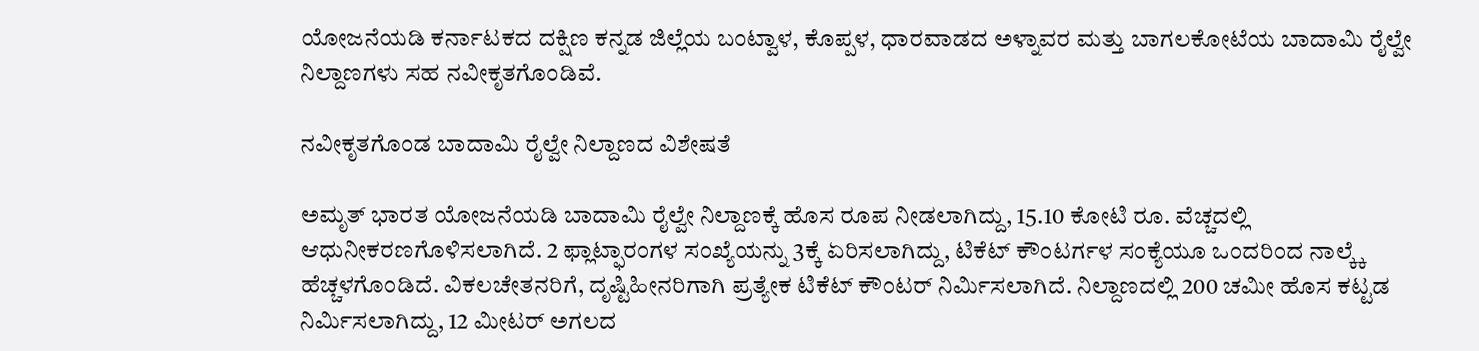ಯೋಜನೆಯಡಿ ಕರ್ನಾಟಕದ ದಕ್ಷಿಣ ಕನ್ನಡ ಜಿಲ್ಲೆಯ ಬಂಟ್ವಾಳ, ಕೊಪ್ಪಳ, ಧಾರವಾಡದ ಅಳ್ನಾವರ ಮತ್ತು ಬಾಗಲಕೋಟೆಯ ಬಾದಾಮಿ ರೈಲ್ವೇ ನಿಲ್ದಾಣಗಳು ಸಹ ನವೀಕೃತಗೊಂಡಿವೆ.

ನವೀಕೃತಗೊಂಡ ಬಾದಾಮಿ ರೈಲ್ವೇ ನಿಲ್ದಾಣದ ವಿಶೇಷತೆ

ಅಮೃತ್ ಭಾರತ ಯೋಜನೆಯಡಿ ಬಾದಾಮಿ ರೈಲ್ವೇ ನಿಲ್ದಾಣಕ್ಕೆ ಹೊಸ ರೂಪ ನೀಡಲಾಗಿದ್ದು, 15.10 ಕೋಟಿ ರೂ. ವೆಚ್ಚದಲ್ಲಿ ಆಧುನೀಕರಣಗೊಳಿಸಲಾಗಿದೆ. 2 ಫ್ಲಾಟ್ಫಾರಂಗಳ ಸಂಖ್ಯೆಯನ್ನು 3ಕ್ಕೆ ಏರಿಸಲಾಗಿದ್ದು, ಟಿಕೆಟ್ ಕೌಂಟರ್ಗಳ ಸಂಕ್ಯೆಯೂ ಒಂದರಿಂದ ನಾಲ್ಕ್ಕೆ ಹೆಚ್ಚಳಗೊಂಡಿದೆ. ವಿಕಲಚೇತನರಿಗೆ, ದೃಷ್ಟಿಹೀನರಿಗಾಗಿ ಪ್ರತ್ಯೇಕ ಟಿಕೆಟ್ ಕೌಂಟರ್ ನಿರ್ಮಿಸಲಾಗಿದೆ. ನಿಲ್ದಾಣದಲ್ಲಿ 200 ಚಮೀ ಹೊಸ ಕಟ್ಟಡ ನಿರ್ಮಿಸಲಾಗಿದ್ದು, 12 ಮೀಟರ್ ಅಗಲದ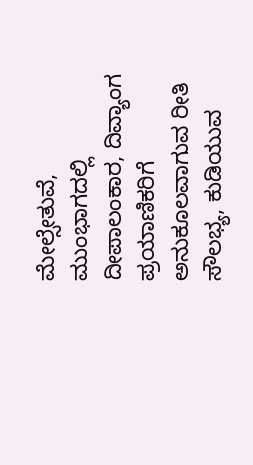ಮೇಲ್ಸೇತುವೆ, ಮುಂಭಾಗದಲ್ಲಿ ದೀಪಾಲಂಕಾರ, ದಿವ್ಯಾಂಗ ಪ್ರಯಾಣಿಕರಿಗೆ ಅನುಕೂಲವಾಗುವ ರೀತಿ ಸೌಲಭ್ಯ, ಕುಡಿಯುವ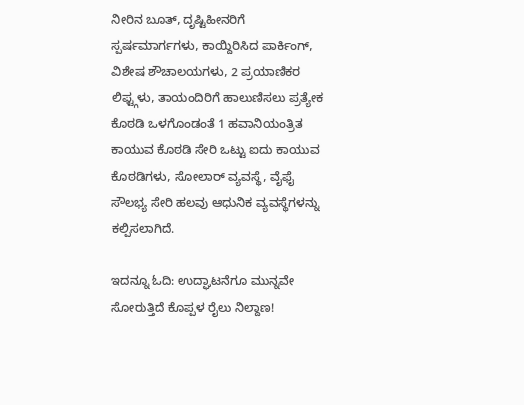ನೀರಿನ ಬೂತ್, ದೃಷ್ಟಿಹೀನರಿಗೆ ಸ್ಪರ್ಷಮಾರ್ಗಗಳು, ಕಾಯ್ದಿರಿಸಿದ ಪಾರ್ಕಿಂಗ್, ವಿಶೇಷ ಶೌಚಾಲಯಗಳು, 2 ಪ್ರಯಾಣಿಕರ ಲಿಫ್ಟ್ಗಳು, ತಾಯಂದಿರಿಗೆ ಹಾಲುಣಿಸಲು ಪ್ರತ್ಯೇಕ ಕೊಠಡಿ ಒಳಗೊಂಡಂತೆ 1 ಹವಾನಿಯಂತ್ರಿತ ಕಾಯುವ ಕೊಠಡಿ ಸೇರಿ ಒಟ್ಟು ಐದು ಕಾಯುವ ಕೊಠಡಿಗಳು, ಸೋಲಾರ್ ವ್ಯವಸ್ಥೆ, ವೈಫೈ ಸೌಲಭ್ಯ ಸೇರಿ ಹಲವು ಆಧುನಿಕ ವ್ಯವಸ್ಥೆಗಳನ್ನು ಕಲ್ಪಿಸಲಾಗಿದೆ.

ಇದನ್ನೂ ಓದಿ: ಉದ್ಘಾಟನೆಗೂ ಮುನ್ನವೇ ಸೋರುತ್ತಿದೆ ಕೊಪ್ಪಳ ರೈಲು ನಿಲ್ದಾಣ!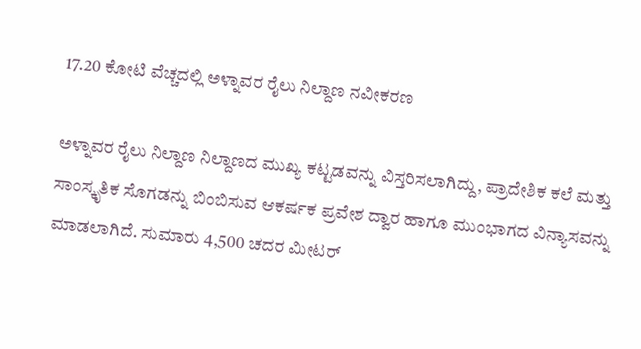17.20 ಕೋಟಿ ವೆಚ್ಚದಲ್ಲಿ ಅಳ್ನಾವರ ರೈಲು ನಿಲ್ದಾಣ ನವೀಕರಣ

ಅಳ್ನಾವರ ರೈಲು ನಿಲ್ದಾಣ ನಿಲ್ದಾಣದ ಮುಖ್ಯ ಕಟ್ಟಡವನ್ನು ವಿಸ್ತರಿಸಲಾಗಿದ್ದು, ಪ್ರಾದೇಶಿಕ ಕಲೆ ಮತ್ತು ಸಾಂಸ್ಕೃತಿಕ ಸೊಗಡನ್ನು ಬಿಂಬಿಸುವ ಆಕರ್ಷಕ ಪ್ರವೇಶ ದ್ವಾರ ಹಾಗೂ ಮುಂಭಾಗದ ವಿನ್ಯಾಸವನ್ನು ಮಾಡಲಾಗಿದೆ. ಸುಮಾರು 4,500 ಚದರ ಮೀಟರ್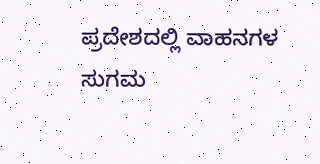ಪ್ರದೇಶದಲ್ಲಿ ವಾಹನಗಳ ಸುಗಮ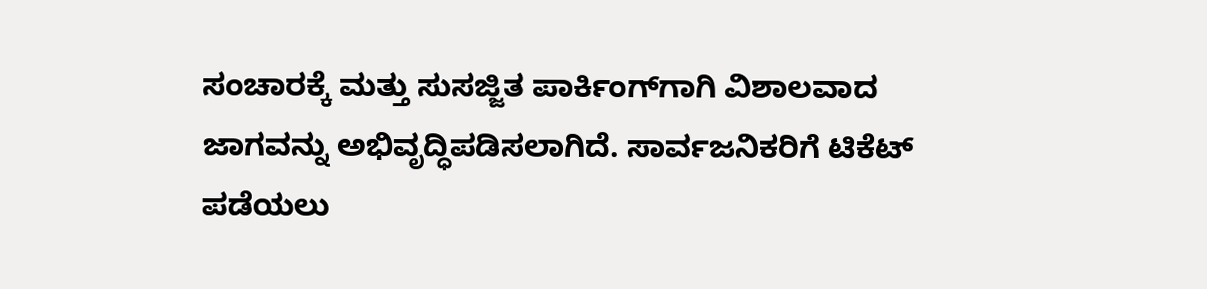ಸಂಚಾರಕ್ಕೆ ಮತ್ತು ಸುಸಜ್ಜಿತ ಪಾರ್ಕಿಂಗ್‌ಗಾಗಿ ವಿಶಾಲವಾದ ಜಾಗವನ್ನು ಅಭಿವೃದ್ಧಿಪಡಿಸಲಾಗಿದೆ. ಸಾರ್ವಜನಿಕರಿಗೆ ಟಿಕೆಟ್ ಪಡೆಯಲು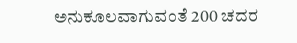ಅನುಕೂಲವಾಗುವಂತೆ 200 ಚದರ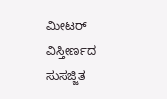ಮೀಟರ್ ವಿಸ್ತೀರ್ಣದ ಸುಸಜ್ಜಿತ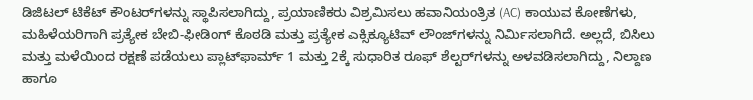ಡಿಜಿಟಲ್ ಟಿಕೆಟ್ ಕೌಂಟರ್‌ಗಳನ್ನು ಸ್ಥಾಪಿಸಲಾಗಿದ್ದು, ಪ್ರಯಾಣಿಕರು ವಿಶ್ರಮಿಸಲು ಹವಾನಿಯಂತ್ರಿತ (AC) ಕಾಯುವ ಕೋಣೆಗಳು, ಮಹಿಳೆಯರಿಗಾಗಿ ಪ್ರತ್ಯೇಕ ಬೇಬಿ-ಫೀಡಿಂಗ್ ಕೊಠಡಿ ಮತ್ತು ಪ್ರತ್ಯೇಕ ಎಕ್ಸಿಕ್ಯೂಟಿವ್ ಲೌಂಜ್‌ಗಳನ್ನು ನಿರ್ಮಿಸಲಾಗಿದೆ. ಅಲ್ಲದೆ, ಬಿಸಿಲು ಮತ್ತು ಮಳೆಯಿಂದ ರಕ್ಷಣೆ ಪಡೆಯಲು ಪ್ಲಾಟ್‌ಫಾರ್ಮ್ 1 ಮತ್ತು 2ಕ್ಕೆ ಸುಧಾರಿತ ರೂಫ್ ಶೆಲ್ಟರ್‌ಗಳನ್ನು ಅಳವಡಿಸಲಾಗಿದ್ದು, ನಿಲ್ದಾಣ ಹಾಗೂ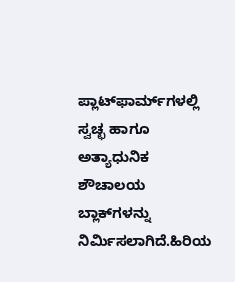ಪ್ಲಾಟ್‌ಫಾರ್ಮ್‌ಗಳಲ್ಲಿ ಸ್ವಚ್ಛ ಹಾಗೂ ಅತ್ಯಾಧುನಿಕ ಶೌಚಾಲಯ ಬ್ಲಾಕ್‌ಗಳನ್ನು ನಿರ್ಮಿಸಲಾಗಿದೆ.ಹಿರಿಯ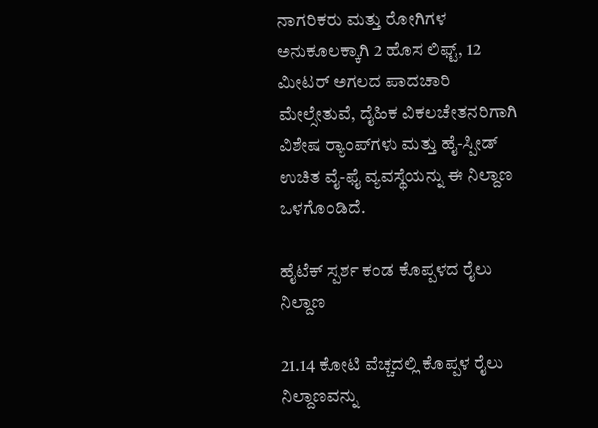ನಾಗರಿಕರು ಮತ್ತು ರೋಗಿಗಳ ಅನುಕೂಲಕ್ಕಾಗಿ 2 ಹೊಸ ಲಿಫ್ಟ್‌, 12 ಮೀಟರ್ ಅಗಲದ ಪಾದಚಾರಿ ಮೇಲ್ಸೇತುವೆ, ದೈಹಿಕ ವಿಕಲಚೇತನರಿಗಾಗಿ ವಿಶೇಷ ರ‍್ಯಾಂಪ್‌ಗಳು ಮತ್ತು ಹೈ-ಸ್ಪೀಡ್ ಉಚಿತ ವೈ-ಫೈ ವ್ಯವಸ್ಥೆಯನ್ನು ಈ ನಿಲ್ದಾಣ ಒಳಗೊಂಡಿದೆ.

ಹೈಟೆಕ್ ಸ್ಪರ್ಶ ಕಂಡ ಕೊಪ್ಪಳದ ರೈಲು ನಿಲ್ದಾಣ

21.14 ಕೋಟಿ ವೆಚ್ಚದಲ್ಲಿ ಕೊಪ್ಪಳ ರೈಲು ನಿಲ್ದಾಣವನ್ನು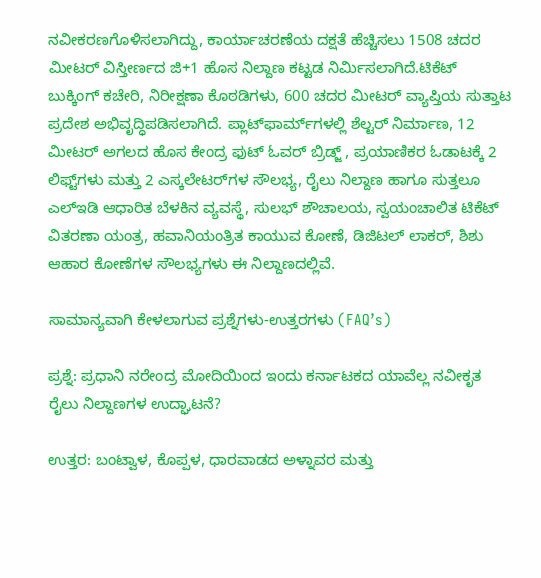ನವೀಕರಣಗೊಳಿಸಲಾಗಿದ್ದು, ಕಾರ್ಯಾಚರಣೆಯ ದಕ್ಷತೆ ಹೆಚ್ಚಿಸಲು 1508 ಚದರ ಮೀಟರ್ ವಿಸ್ತೀರ್ಣದ ಜಿ+1 ಹೊಸ ನಿಲ್ದಾಣ ಕಟ್ಟಡ ನಿರ್ಮಿಸಲಾಗಿದೆ.ಟಿಕೆಟ್ ಬುಕ್ಕಿಂಗ್ ಕಚೇರಿ, ನಿರೀಕ್ಷಣಾ ಕೊಠಡಿಗಳು, 600 ಚದರ ಮೀಟರ್ ವ್ಯಾಪ್ತಿಯ ಸುತ್ತಾಟ ಪ್ರದೇಶ ಅಭಿವೃದ್ಧಿಪಡಿಸಲಾಗಿದೆ. ಪ್ಲಾಟ್‌ಫಾರ್ಮ್‌ಗಳಲ್ಲಿ ಶೆಲ್ಟರ್ ನಿರ್ಮಾಣ, 12 ಮೀಟರ್ ಅಗಲದ ಹೊಸ ಕೇಂದ್ರ ಫುಟ್ ಓವರ್ ಬ್ರಿಡ್ಜ್ , ಪ್ರಯಾಣಿಕರ ಓಡಾಟಕ್ಕೆ 2 ಲಿಫ್ಟ್‌ಗಳು ಮತ್ತು 2 ಎಸ್ಕಲೇಟರ್‌ಗಳ ಸೌಲಭ್ಯ, ರೈಲು ನಿಲ್ದಾಣ ಹಾಗೂ ಸುತ್ತಲೂ ಎಲ್‌ಇಡಿ ಆಧಾರಿತ ಬೆಳಕಿನ ವ್ಯವಸ್ಥೆ, ಸುಲಭ್ ಶೌಚಾಲಯ, ಸ್ವಯಂಚಾಲಿತ ಟಿಕೆಟ್ ವಿತರಣಾ ಯಂತ್ರ, ಹವಾನಿಯಂತ್ರಿತ ಕಾಯುವ ಕೋಣೆ, ಡಿಜಿಟಲ್ ಲಾಕರ್, ಶಿಶು ಆಹಾರ ಕೋಣೆಗಳ ಸೌಲಭ್ಯಗಳು ಈ ನಿಲ್ದಾಣದಲ್ಲಿವೆ.

ಸಾಮಾನ್ಯವಾಗಿ ಕೇಳಲಾಗುವ ಪ್ರಶ್ನೆಗಳು-ಉತ್ತರಗಳು (FAQ’s)

ಪ್ರಶ್ನೆ: ಪ್ರಧಾನಿ ನರೇಂದ್ರ ಮೋದಿಯಿಂದ ಇಂದು ಕರ್ನಾಟಕದ ಯಾವೆಲ್ಲ ನವೀಕೃತ ರೈಲು ನಿಲ್ದಾಣಗಳ ಉದ್ಘಾಟನೆ?

ಉತ್ತರ: ಬಂಟ್ವಾಳ, ಕೊಪ್ಪಳ, ಧಾರವಾಡದ ಅಳ್ನಾವರ ಮತ್ತು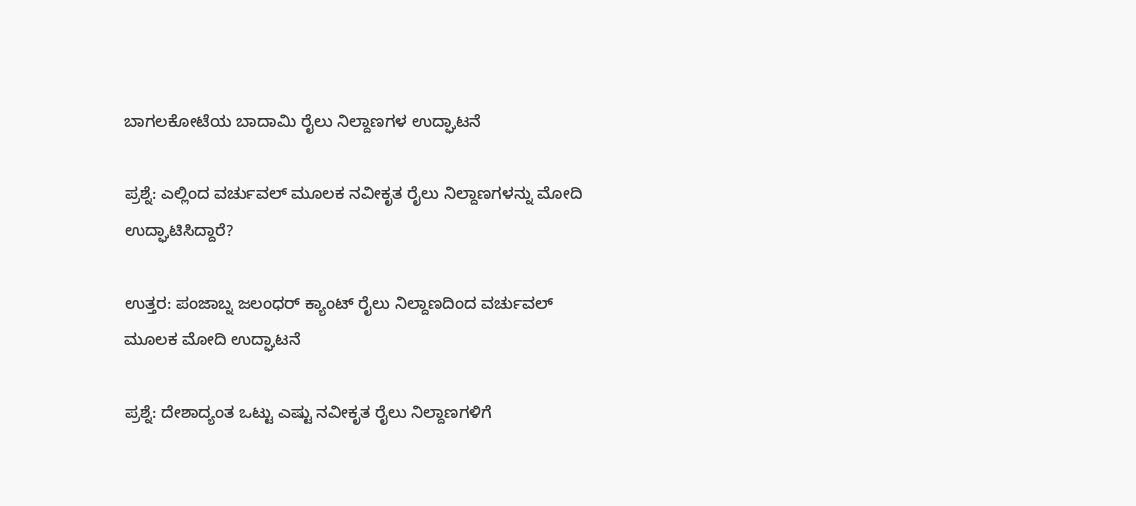ಬಾಗಲಕೋಟೆಯ ಬಾದಾಮಿ ರೈಲು ನಿಲ್ದಾಣಗಳ ಉದ್ಘಾಟನೆ

ಪ್ರಶ್ನೆ: ಎಲ್ಲಿಂದ ವರ್ಚುವಲ್ ಮೂಲಕ ನವೀಕೃತ ರೈಲು ನಿಲ್ದಾಣಗಳನ್ನು ಮೋದಿ ಉದ್ಘಾಟಿಸಿದ್ದಾರೆ?

ಉತ್ತರ: ಪಂಜಾಬ್ನ ಜಲಂಧರ್ ಕ್ಯಾಂಟ್ ರೈಲು ನಿಲ್ದಾಣದಿಂದ ವರ್ಚುವಲ್ ಮೂಲಕ ಮೋದಿ ಉದ್ಘಾಟನೆ

ಪ್ರಶ್ನೆ: ದೇಶಾದ್ಯಂತ ಒಟ್ಟು ಎಷ್ಟು ನವೀಕೃತ ರೈಲು ನಿಲ್ದಾಣಗಳಿಗೆ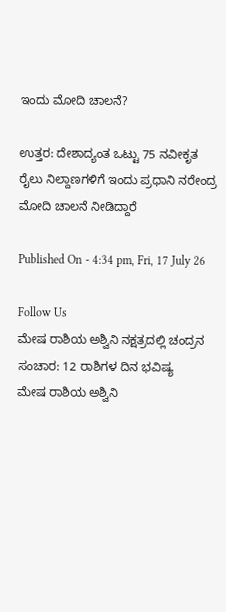ಇಂದು ಮೋದಿ ಚಾಲನೆ?

ಉತ್ತರ: ದೇಶಾದ್ಯಂತ ಒಟ್ಟು 75 ನವೀಕೃತ ರೈಲು ನಿಲ್ದಾಣಗಳಿಗೆ ಇಂದು ಪ್ರಧಾನಿ ನರೇಂದ್ರ ಮೋದಿ ಚಾಲನೆ ನೀಡಿದ್ದಾರೆ

Published On - 4:34 pm, Fri, 17 July 26

Follow Us
ಮೇಷ ರಾಶಿಯ ಅಶ್ವಿನಿ ನಕ್ಷತ್ರದಲ್ಲಿ ಚಂದ್ರನ ಸಂಚಾರ: 12 ರಾಶಿಗಳ ದಿನ ಭವಿಷ್ಯ
ಮೇಷ ರಾಶಿಯ ಅಶ್ವಿನಿ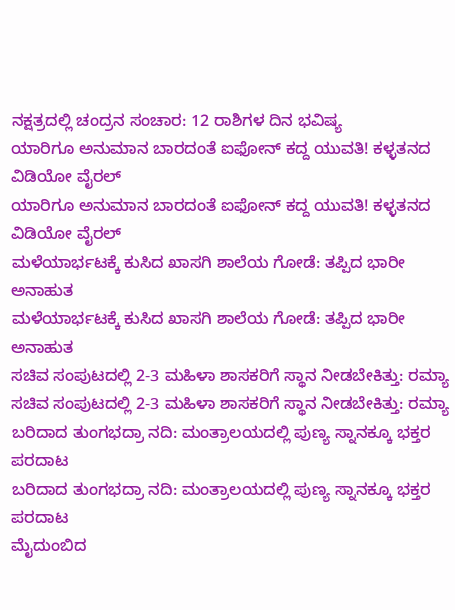ನಕ್ಷತ್ರದಲ್ಲಿ ಚಂದ್ರನ ಸಂಚಾರ: 12 ರಾಶಿಗಳ ದಿನ ಭವಿಷ್ಯ
ಯಾರಿಗೂ ಅನುಮಾನ ಬಾರದಂತೆ ಐಫೋನ್ ಕದ್ದ ಯುವತಿ! ಕಳ್ಳತನದ ವಿಡಿಯೋ ವೈರಲ್
ಯಾರಿಗೂ ಅನುಮಾನ ಬಾರದಂತೆ ಐಫೋನ್ ಕದ್ದ ಯುವತಿ! ಕಳ್ಳತನದ ವಿಡಿಯೋ ವೈರಲ್
ಮಳೆಯಾರ್ಭಟಕ್ಕೆ ಕುಸಿದ ಖಾಸಗಿ ಶಾಲೆಯ ಗೋಡೆ: ತಪ್ಪಿದ ಭಾರೀ ಅನಾಹುತ
ಮಳೆಯಾರ್ಭಟಕ್ಕೆ ಕುಸಿದ ಖಾಸಗಿ ಶಾಲೆಯ ಗೋಡೆ: ತಪ್ಪಿದ ಭಾರೀ ಅನಾಹುತ
ಸಚಿವ ಸಂಪುಟದಲ್ಲಿ 2-3 ಮಹಿಳಾ ಶಾಸಕರಿಗೆ ಸ್ಥಾನ ನೀಡಬೇಕಿತ್ತು: ರಮ್ಯಾ
ಸಚಿವ ಸಂಪುಟದಲ್ಲಿ 2-3 ಮಹಿಳಾ ಶಾಸಕರಿಗೆ ಸ್ಥಾನ ನೀಡಬೇಕಿತ್ತು: ರಮ್ಯಾ
ಬರಿದಾದ ತುಂಗಭದ್ರಾ ನದಿ: ಮಂತ್ರಾಲಯದಲ್ಲಿ ಪುಣ್ಯ ಸ್ನಾನಕ್ಕೂ ಭಕ್ತರ ಪರದಾಟ
ಬರಿದಾದ ತುಂಗಭದ್ರಾ ನದಿ: ಮಂತ್ರಾಲಯದಲ್ಲಿ ಪುಣ್ಯ ಸ್ನಾನಕ್ಕೂ ಭಕ್ತರ ಪರದಾಟ
ಮೈದುಂಬಿದ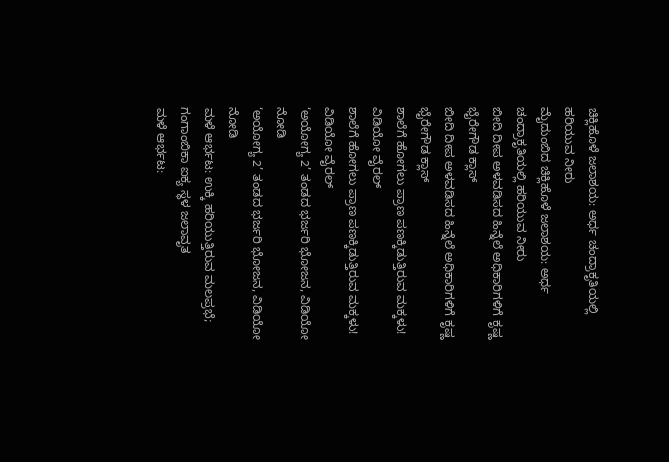ಚಿಕ್ಲಿಹೊಳೆ ಜಲಾಶಯ: ಅರ್ಧ ಚಂದ್ರಾಕೃತಿಯಲ್ಲಿ ಹರಿಯುವ ನೀರು
ಮೈದುಂಬಿದ ಚಿಕ್ಲಿಹೊಳೆ ಜಲಾಶಯ: ಅರ್ಧ ಚಂದ್ರಾಕೃತಿಯಲ್ಲಿ ಹರಿಯುವ ನೀರು
ಬೀದಿ ದೀಪ ಅಳವಡಿಸದ ಹಿನ್ನೆಲೆ ಅಧಿಕಾರಿಗಳಿಗೆ ಕೃಷ್ಣ ಭೈರೇಗೌಡ ಕ್ಲಾಸ್
ಬೀದಿ ದೀಪ ಅಳವಡಿಸದ ಹಿನ್ನೆಲೆ ಅಧಿಕಾರಿಗಳಿಗೆ ಕೃಷ್ಣ ಭೈರೇಗೌಡ ಕ್ಲಾಸ್
ಶಾಲೆಗೆ ಹೋಗಲು ಪ್ರಾಣ ಪಣಕ್ಕಿಡುತ್ತಿರುವ ಮಕ್ಕಳು! ವಿಡಿಯೋ ವೈರಲ್
ಶಾಲೆಗೆ ಹೋಗಲು ಪ್ರಾಣ ಪಣಕ್ಕಿಡುತ್ತಿರುವ ಮಕ್ಕಳು! ವಿಡಿಯೋ ವೈರಲ್
‘ಅಯೋಗ್ಯ 2’ ತಂಡದ ಭರ್ಜರಿ ಭೋಜನ, ವಿಡಿಯೋ ನೋಡಿ
‘ಅಯೋಗ್ಯ 2’ ತಂಡದ ಭರ್ಜರಿ ಭೋಜನ, ವಿಡಿಯೋ ನೋಡಿ
ಮಳೆ ಆರ್ಭಟ: ಉಕ್ಕಿ ಹರಿಯುತ್ತಿರುವ ಮಲಪ್ರಭೆ; ಗಂಗಾಂಬಿಕಾ ಐಕ್ಯ ಸ್ಥಳ ಜಲಾವೃತ
ಮಳೆ ಆರ್ಭಟ: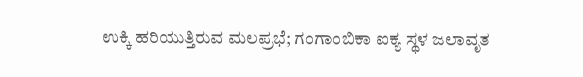ಉಕ್ಕಿ ಹರಿಯುತ್ತಿರುವ ಮಲಪ್ರಭೆ; ಗಂಗಾಂಬಿಕಾ ಐಕ್ಯ ಸ್ಥಳ ಜಲಾವೃತ